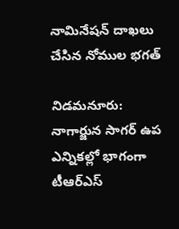నామినేష‌న్ దాఖ‌లు చేసిన నోముల భ‌గ‌త్‌

నిడ‌మ‌నూరు: నాగార్జున సాగ‌ర్ ఉప ఎన్నికల్లో భాగంగా టీఆర్ఎస్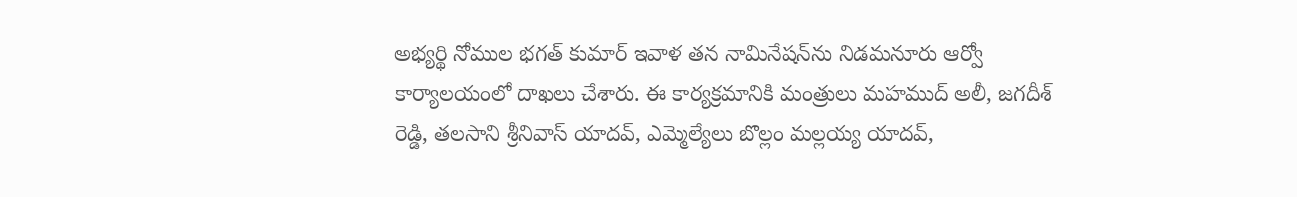అభ్య‌ర్థి నోముల భ‌గ‌త్ కుమార్ ఇవాళ త‌న నామినేష‌న్‌ను నిడ‌మ‌నూరు ఆర్వో కార్యాల‌యంలో దాఖ‌లు చేశారు. ఈ కార్య‌క్ర‌మానికి మంత్రులు మ‌హ‌ముద్ అలీ, జ‌గ‌దీశ్ రెడ్డి, త‌ల‌సాని శ్రీనివాస్ యాద‌వ్‌, ఎమ్మెల్యేలు బొల్లం మ‌ల్ల‌య్య యాద‌వ్,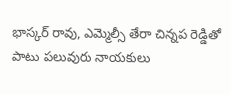భాస్క‌ర్ రావు, ఎమ్మెల్సీ తేరా చిన్న‌ప రెడ్డితో పాటు ప‌లువురు నాయ‌కులు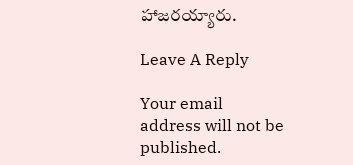హాజ‌రయ్యారు.

Leave A Reply

Your email address will not be published.